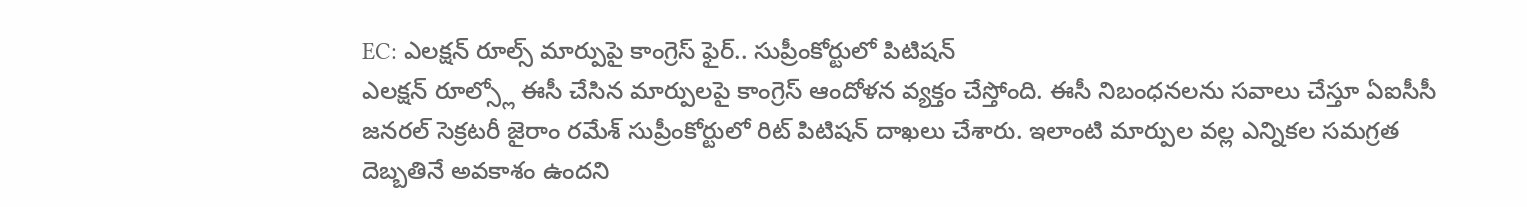EC: ఎలక్షన్ రూల్స్ మార్పుపై కాంగ్రెస్ ఫైర్.. సుప్రీంకోర్టులో పిటిషన్
ఎలక్షన్ రూల్స్లో ఈసీ చేసిన మార్పులపై కాంగ్రెస్ ఆందోళన వ్యక్తం చేస్తోంది. ఈసీ నిబంధనలను సవాలు చేస్తూ ఏఐసీసీ జనరల్ సెక్రటరీ జైరాం రమేశ్ సుప్రీంకోర్టులో రిట్ పిటిషన్ దాఖలు చేశారు. ఇలాంటి మార్పుల వల్ల ఎన్నికల సమగ్రత దెబ్బతినే అవకాశం ఉందని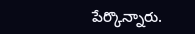పేర్కొన్నారు.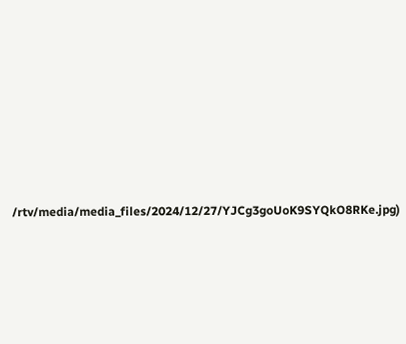/rtv/media/media_files/2024/12/27/YJCg3goUoK9SYQkO8RKe.jpg)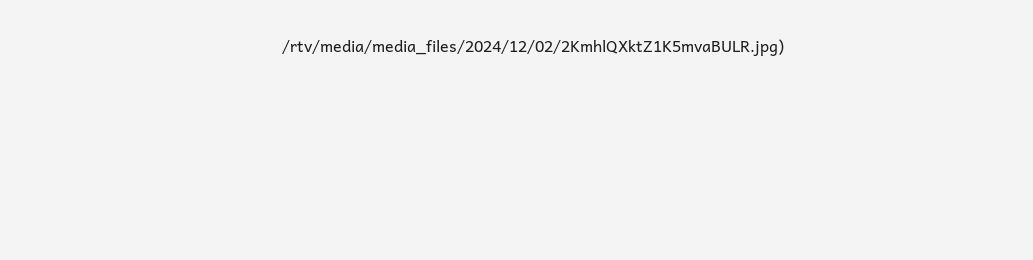/rtv/media/media_files/2024/12/02/2KmhlQXktZ1K5mvaBULR.jpg)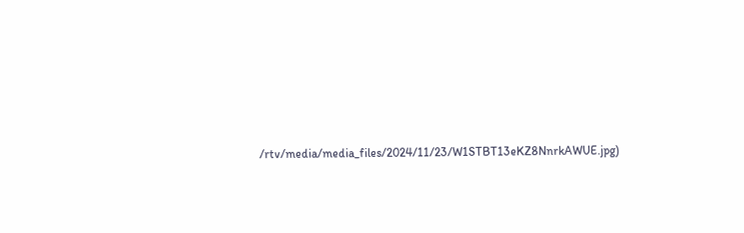/rtv/media/media_files/2024/11/23/W1STBT13eKZ8NnrkAWUE.jpg)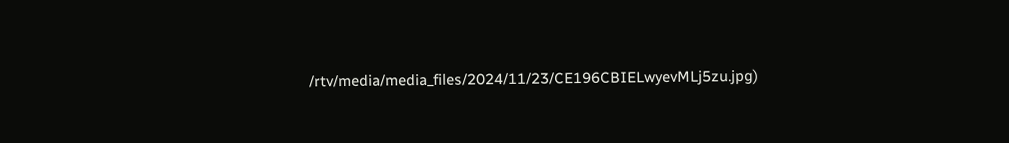/rtv/media/media_files/2024/11/23/CE196CBIELwyevMLj5zu.jpg)